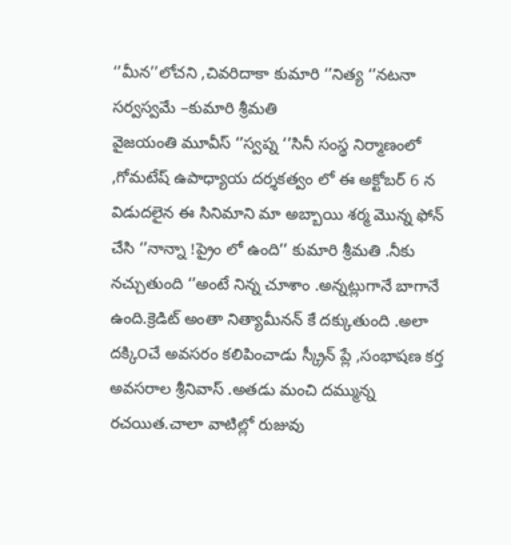‘’మీన’’లోచని ,చివరిదాకా కుమారి ‘’నిత్య ‘’నటనా సర్వస్వమే –కుమారి శ్రీమతి
వైజయంతి మూవీస్ ‘’స్వప్న ‘’సినీ సంస్థ నిర్మాణంలో ,గోమటేష్ ఉపాధ్యాయ దర్శకత్వం లో ఈ అక్టోబర్ 6 న విడుదలైన ఈ సినిమాని మా అబ్బాయి శర్మ మొన్న ఫోన్ చేసి ‘’నాన్నా !ప్రైం లో ఉంది’’ కుమారి శ్రీమతి .నీకు నచ్చుతుంది ‘’అంటే నిన్న చూశాం .అన్నట్లుగానే బాగానే ఉంది.క్రెడిట్ అంతా నిత్యామీనన్ కే దక్కుతుంది .అలా దక్కి౦చే అవసరం కలిపించాడు స్క్రీన్ ప్లే ,సంభాషణ కర్త అవసరాల శ్రీనివాస్ .అతడు మంచి దమ్మున్న రచయిత.చాలా వాటిల్లో రుజువు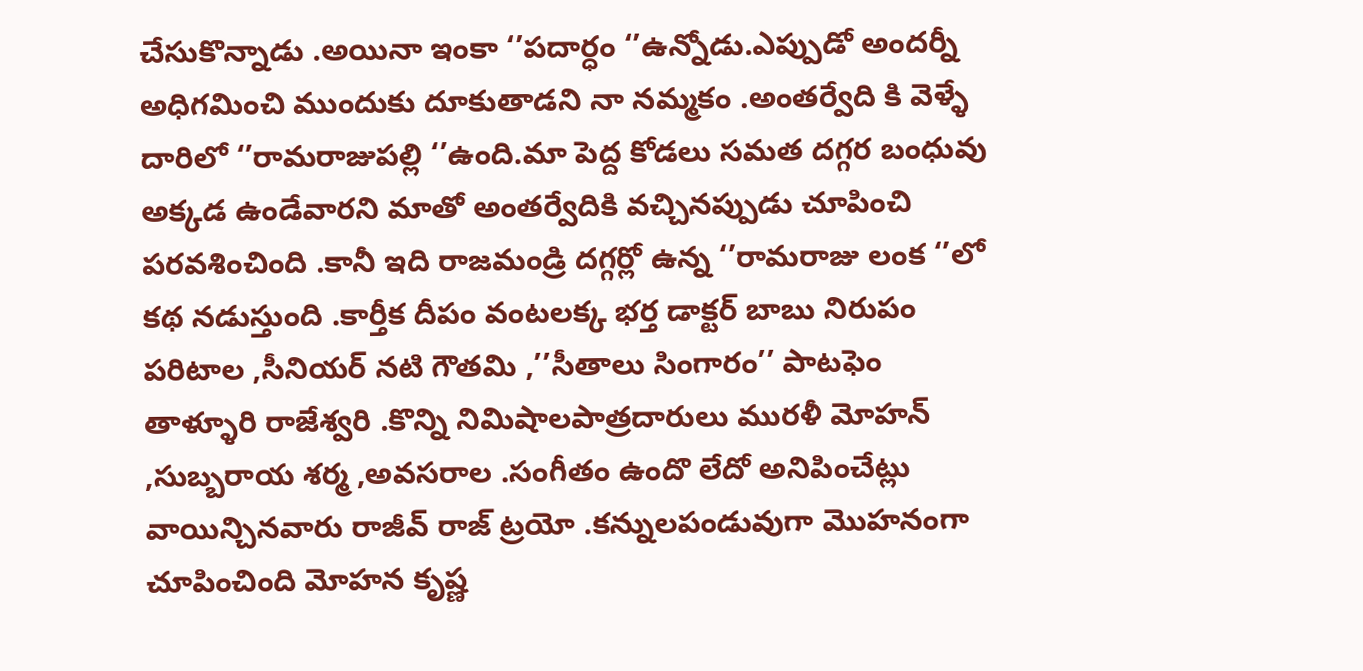చేసుకొన్నాడు .అయినా ఇంకా ‘’పదార్ధం ‘’ఉన్నోడు.ఎప్పుడో అందర్నీ అధిగమించి ముందుకు దూకుతాడని నా నమ్మకం .అంతర్వేది కి వెళ్ళే దారిలో ‘’రామరాజుపల్లి ‘’ఉంది.మా పెద్ద కోడలు సమత దగ్గర బంధువు అక్కడ ఉండేవారని మాతో అంతర్వేదికి వచ్చినప్పుడు చూపించి పరవశించింది .కానీ ఇది రాజమండ్రి దగ్గర్లో ఉన్న ‘’రామరాజు లంక ‘’లో కథ నడుస్తుంది .కార్తీక దీపం వంటలక్క భర్త డాక్టర్ బాబు నిరుపం పరిటాల ,సీనియర్ నటి గౌతమి ,’’సీతాలు సింగారం’’ పాటఫెం తాళ్ళూరి రాజేశ్వరి .కొన్ని నిమిషాలపాత్రదారులు మురళీ మోహన్ ,సుబ్బరాయ శర్మ ,అవసరాల .సంగీతం ఉందొ లేదో అనిపించేట్లు వాయిన్చినవారు రాజీవ్ రాజ్ ట్రయో .కన్నులపండువుగా మొహనంగా చూపించింది మోహన కృష్ణ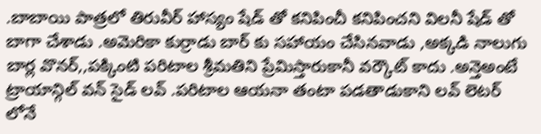.బాబాయి పాత్రలో తిరువీర్ హాస్యం షేడ్ తో కనిపించీ కనిపించని విలనీ షేడ్ తో బాగా చేశాడు .అమెరికా కుర్రాడు బార్ కు సహాయం చేసినవాడు ,అక్కడి నాలుగు బార్ల వొనర్,,పక్కింటి పరిటాల శ్రీమతిని ప్రేమిస్తారుకానీ వర్కౌట్ కాదు .అన్తెఅంటే ట్రాయాన్గిల్ వన్ సైడ్ లవ్ .పరిటాల ఆయనా తంటా పడతాడుకాని లవ్ లెటర్ లోనే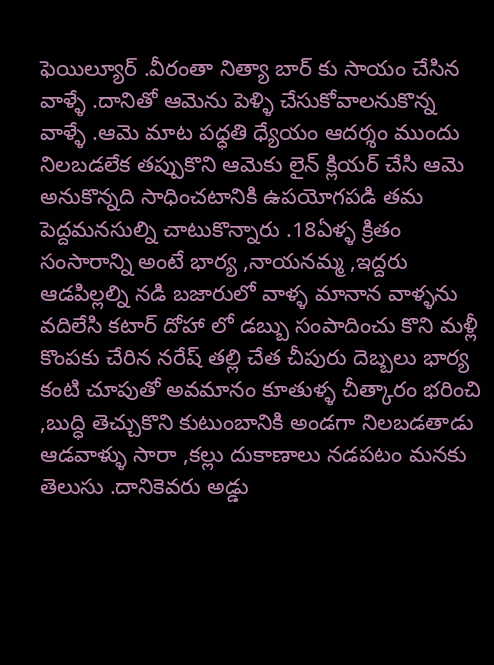ఫెయిల్యూర్ .వీరంతా నిత్యా బార్ కు సాయం చేసిన వాళ్ళే .దానితో ఆమెను పెళ్ళి చేసుకోవాలనుకొన్న వాళ్ళే .ఆమె మాట పధ్ధతి ధ్యేయం ఆదర్శం ముందు నిలబడలేక తప్పుకొని ఆమెకు లైన్ క్లియర్ చేసి ఆమె అనుకొన్నది సాధించటానికి ఉపయోగపడి తమ పెద్దమనసుల్ని చాటుకొన్నారు .18ఏళ్ళ క్రితం సంసారాన్ని అంటే భార్య ,నాయనమ్మ ,ఇద్దరు ఆడపిల్లల్ని నడి బజారులో వాళ్ళ మానాన వాళ్ళను వదిలేసి కటార్ దోహా లో డబ్బు సంపాదించు కొని మళ్లీ కొంపకు చేరిన నరేష్ తల్లి చేత చీపురు దెబ్బలు భార్య కంటి చూపుతో అవమానం కూతుళ్ళ చీత్కారం భరించి ,బుద్ధి తెచ్చుకొని కుటుంబానికి అండగా నిలబడతాడు
ఆడవాళ్ళు సారా ,కల్లు దుకాణాలు నడపటం మనకు తెలుసు .దానికెవరు అడ్డు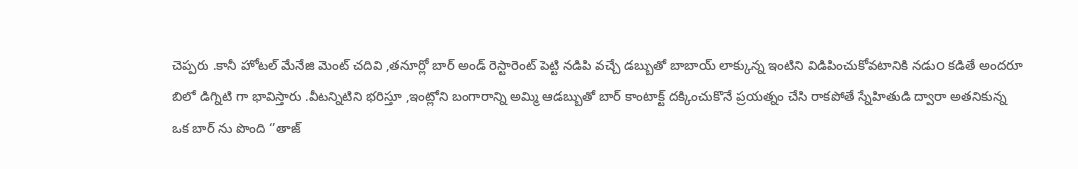చెప్పరు .కానీ హోటల్ మేనేజి మెంట్ చదివి ,తనూర్లో బార్ అండ్ రెస్టారెంట్ పెట్టి నడిపి వచ్చే డబ్బుతో బాబాయ్ లాక్కున్న ఇంటిని విడిపించుకోవటానికి నడు౦ కడితే అందరూ బిలో డిగ్నిటి గా భావిస్తారు .వీటన్నిటిని భరిస్తూ ,ఇంట్లోని బంగారాన్ని అమ్మి ఆడబ్బుతో బార్ కాంటాక్ట్ దక్కించుకొనే ప్రయత్నం చేసి రాకపోతే స్నేహితుడి ద్వారా అతనికున్న ఒక బార్ ను పొంది ‘’తాజ్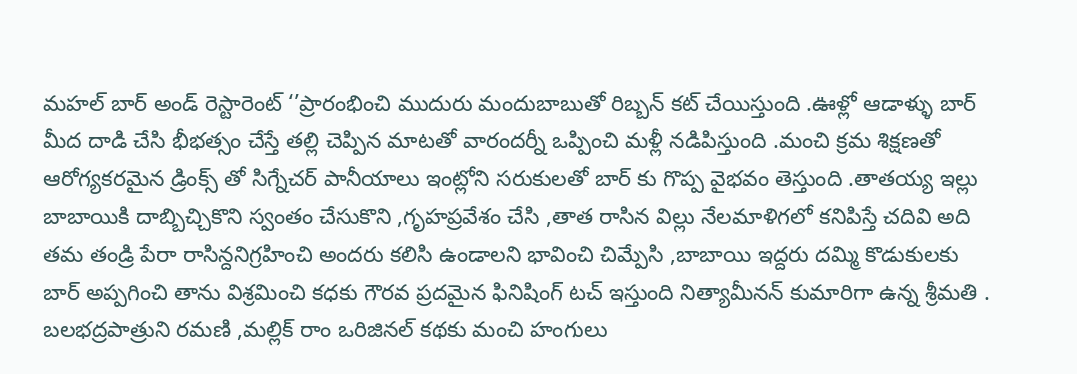మహల్ బార్ అండ్ రెస్టారెంట్ ‘’ప్రారంభించి ముదురు మందుబాబుతో రిబ్బన్ కట్ చేయిస్తుంది .ఊళ్లో ఆడాళ్ళు బార్ మీద దాడి చేసి భీభత్సం చేస్తే తల్లి చెప్పిన మాటతో వారందర్నీ ఒప్పించి మళ్లీ నడిపిస్తుంది .మంచి క్రమ శిక్షణతో ఆరోగ్యకరమైన డ్రింక్స్ తో సిగ్నేచర్ పానీయాలు ఇంట్లోని సరుకులతో బార్ కు గొప్ప వైభవం తెస్తుంది .తాతయ్య ఇల్లు బాబాయికి దాబ్బిచ్చికొని స్వంతం చేసుకొని ,గృహప్రవేశం చేసి ,తాత రాసిన విల్లు నేలమాళిగలో కనిపిస్తే చదివి అది తమ తండ్రి పేరా రాసిన్దనిగ్రహించి అందరు కలిసి ఉండాలని భావించి చిమ్పేసి ,బాబాయి ఇద్దరు దమ్మి కొడుకులకు బార్ అప్పగించి తాను విశ్రమించి కధకు గౌరవ ప్రదమైన ఫినిషింగ్ టచ్ ఇస్తుంది నిత్యామీనన్ కుమారిగా ఉన్న శ్రీమతి .
బలభద్రపాత్రుని రమణి ,మల్లిక్ రాం ఒరిజినల్ కథకు మంచి హంగులు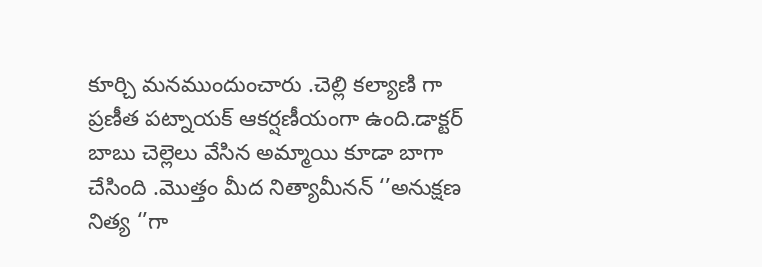కూర్చి మనముందుంచారు .చెల్లి కల్యాణి గా ప్రణీత పట్నాయక్ ఆకర్షణీయంగా ఉంది.డాక్టర్ బాబు చెల్లెలు వేసిన అమ్మాయి కూడా బాగా చేసింది .మొత్తం మీద నిత్యామీనన్ ‘’అనుక్షణ నిత్య ‘’గా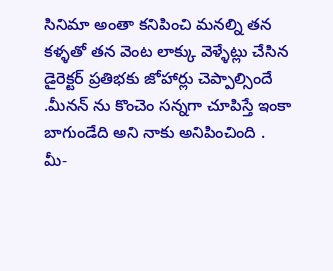సినిమా అంతా కనిపించి మనల్ని తన కళ్ళతో తన వెంట లాక్కు వెళ్ళేట్లు చేసిన డైరెక్టర్ ప్రతిభకు జోహార్లు చెప్పాల్సిందే .మీనన్ ను కొంచెం సన్నగా చూపిస్తే ఇంకా బాగుండేది అని నాకు అనిపించింది .
మీ-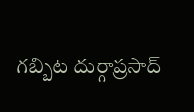గబ్బిట దుర్గాప్రసాద్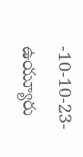-10-10-23-ఉయ్యూరు